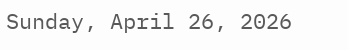Sunday, April 26, 2026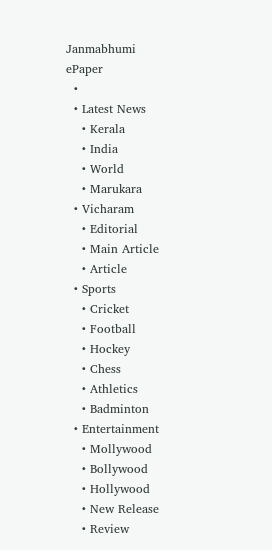Janmabhumi
ePaper
  •
  • Latest News
    • Kerala
    • India
    • World
    • Marukara
  • Vicharam
    • Editorial
    • Main Article
    • Article
  • Sports
    • Cricket
    • Football
    • Hockey
    • Chess
    • Athletics
    • Badminton
  • Entertainment
    • Mollywood
    • Bollywood
    • Hollywood
    • New Release
    • Review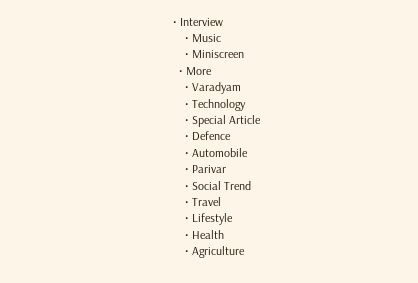• Interview
    • Music
    • Miniscreen
  • More
    • Varadyam
    • Technology
    • Special Article
    • Defence
    • Automobile
    • Parivar
    • Social Trend
    • Travel
    • Lifestyle
    • Health
    • Agriculture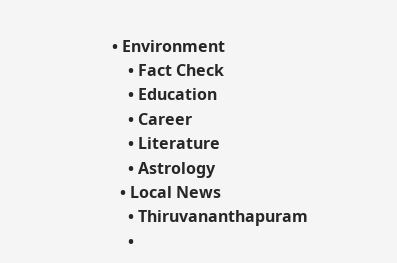• Environment
    • Fact Check
    • Education
    • Career
    • Literature
    • Astrology
  • Local News
    • Thiruvananthapuram
    •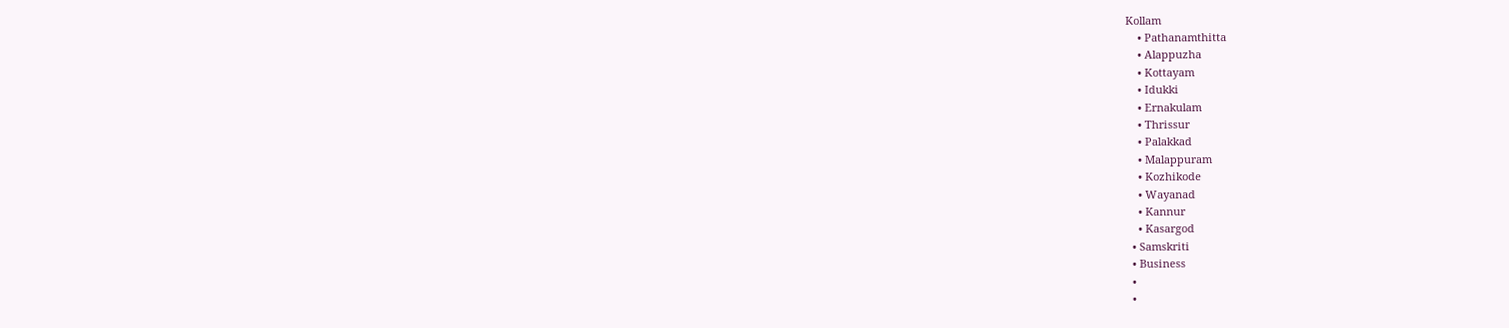Kollam
    • Pathanamthitta
    • Alappuzha
    • Kottayam
    • Idukki
    • Ernakulam
    • Thrissur
    • Palakkad
    • Malappuram
    • Kozhikode
    • Wayanad
    • Kannur
    • Kasargod
  • Samskriti
  • Business
  •
  •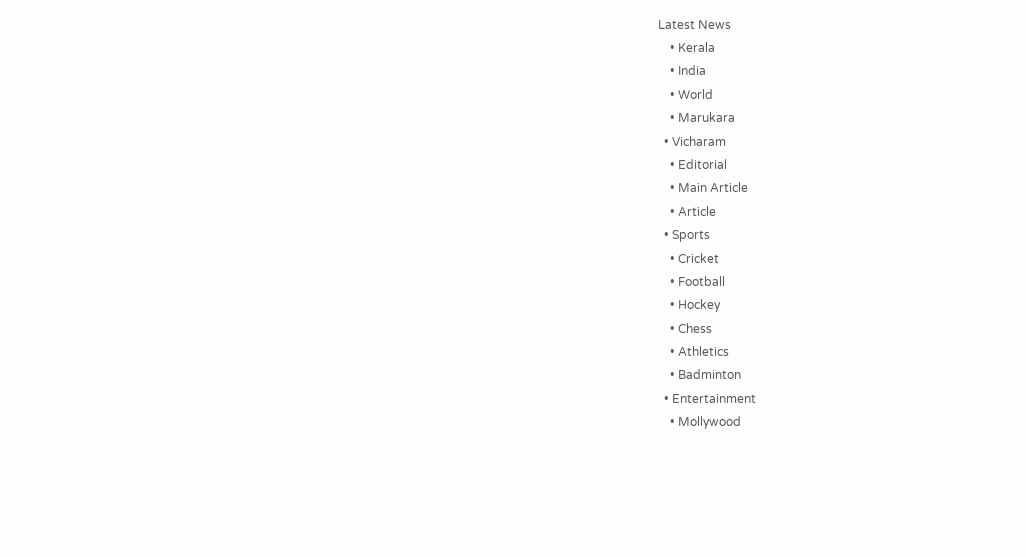Latest News
    • Kerala
    • India
    • World
    • Marukara
  • Vicharam
    • Editorial
    • Main Article
    • Article
  • Sports
    • Cricket
    • Football
    • Hockey
    • Chess
    • Athletics
    • Badminton
  • Entertainment
    • Mollywood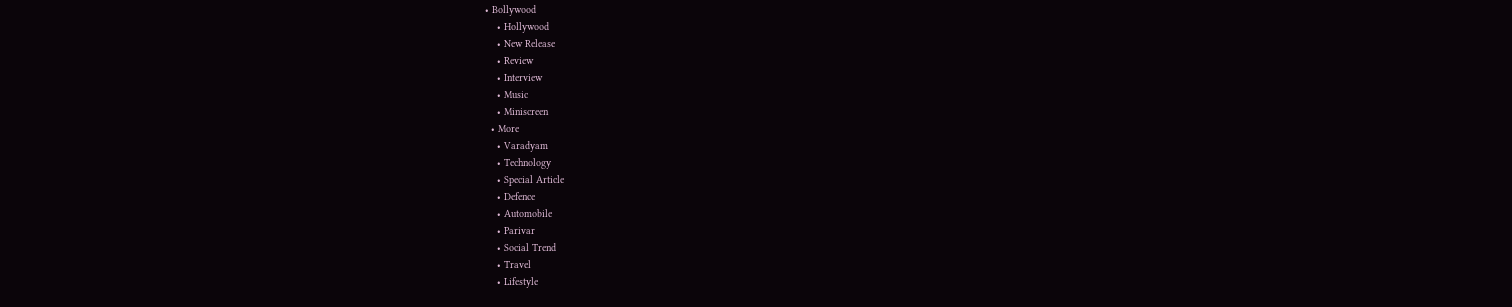• Bollywood
    • Hollywood
    • New Release
    • Review
    • Interview
    • Music
    • Miniscreen
  • More
    • Varadyam
    • Technology
    • Special Article
    • Defence
    • Automobile
    • Parivar
    • Social Trend
    • Travel
    • Lifestyle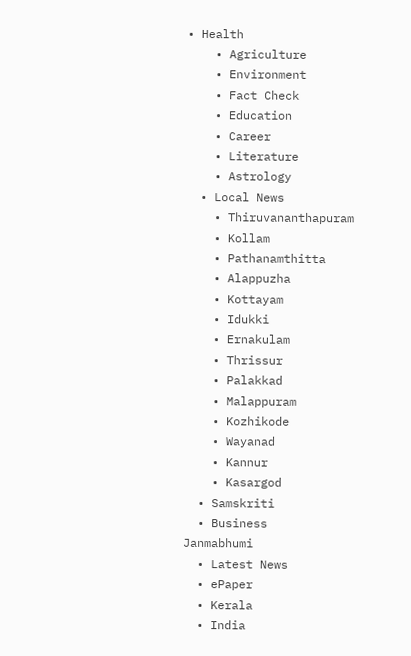• Health
    • Agriculture
    • Environment
    • Fact Check
    • Education
    • Career
    • Literature
    • Astrology
  • Local News
    • Thiruvananthapuram
    • Kollam
    • Pathanamthitta
    • Alappuzha
    • Kottayam
    • Idukki
    • Ernakulam
    • Thrissur
    • Palakkad
    • Malappuram
    • Kozhikode
    • Wayanad
    • Kannur
    • Kasargod
  • Samskriti
  • Business
Janmabhumi
  • Latest News
  • ePaper
  • Kerala
  • India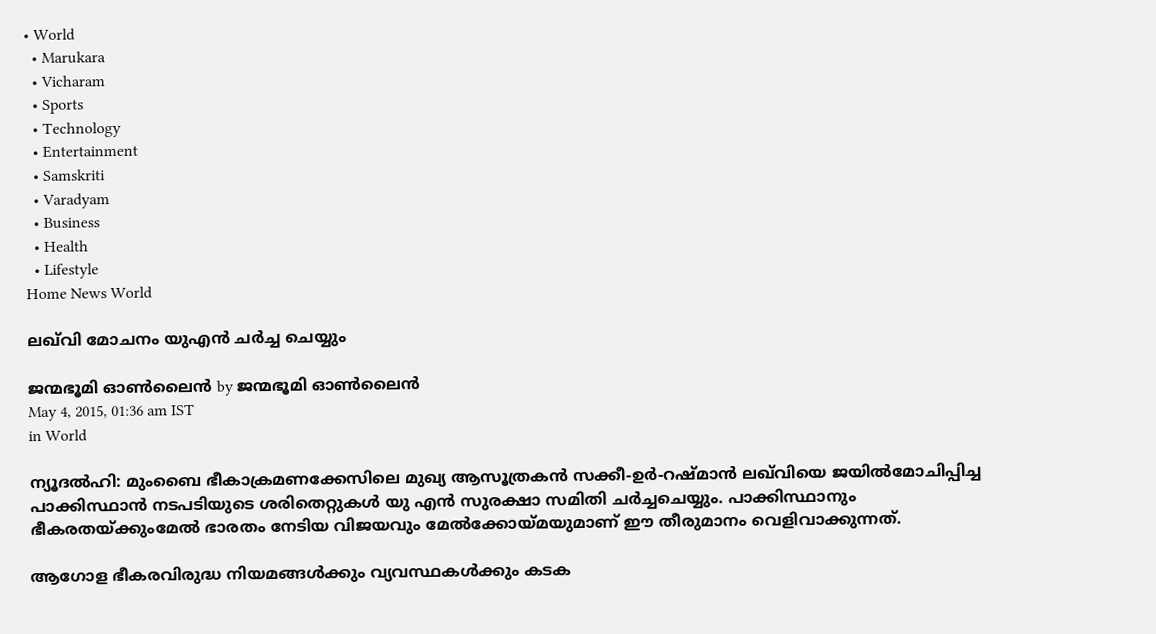• World
  • Marukara
  • Vicharam
  • Sports
  • Technology
  • Entertainment
  • Samskriti
  • Varadyam
  • Business
  • Health
  • Lifestyle
Home News World

ലഖ്‌വി മോചനം യുഎന്‍ ചര്‍ച്ച ചെയ്യും

ജന്മഭൂമി ഓണ്‍ലൈന്‍ by ജന്മഭൂമി ഓണ്‍ലൈന്‍
May 4, 2015, 01:36 am IST
in World

ന്യൂദല്‍ഹി: മുംബൈ ഭീകാക്രമണക്കേസിലെ മുഖ്യ ആസൂത്രകന്‍ സക്കീ-ഉര്‍-റഷ്മാന്‍ ലഖ്‌വിയെ ജയില്‍മോചിപ്പിച്ച പാക്കിസ്ഥാന്‍ നടപടിയുടെ ശരിതെറ്റുകള്‍ യു എന്‍ സുരക്ഷാ സമിതി ചര്‍ച്ചചെയ്യും. പാക്കിസ്ഥാനും ഭീകരതയ്‌ക്കുംമേല്‍ ഭാരതം നേടിയ വിജയവും മേല്‍ക്കോയ്‌മയുമാണ് ഈ തീരുമാനം വെളിവാക്കുന്നത്.

ആഗോള ഭീകരവിരുദ്ധ നിയമങ്ങള്‍ക്കും വ്യവസ്ഥകള്‍ക്കും കടക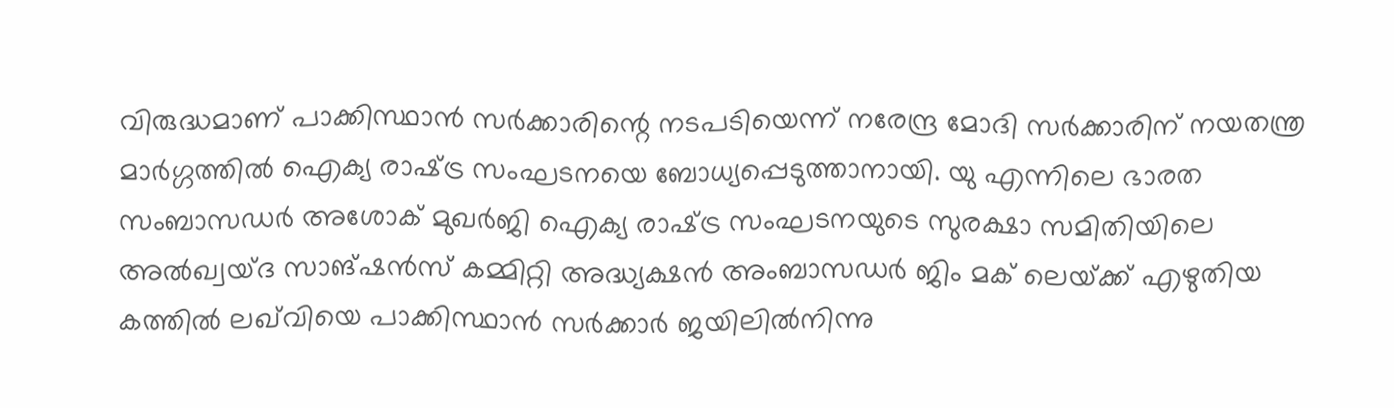വിരുദ്ധമാണ് പാക്കിസ്ഥാന്‍ സര്‍ക്കാരിന്റെ നടപടിയെന്ന് നരേന്ദ്ര മോദി സര്‍ക്കാരിന് നയതന്ത്ര മാര്‍ഗ്ഗത്തില്‍ ഐക്യ രാഷ്‌ട്ര സംഘടനയെ ബോധ്യപ്പെടുത്താനായി. യു എന്നിലെ ഭാരത സംബാസഡര്‍ അശോക് മുഖര്‍ജി ഐക്യ രാഷ്‌ട്ര സംഘടനയുടെ സുരക്ഷാ സമിതിയിലെ അല്‍ഖ്വയ്ദ സാങ്ഷന്‍സ് കമ്മിറ്റി അദ്ധ്യക്ഷന്‍ അംബാസഡര്‍ ജിം മക് ലെയ്‌ക്ക് എഴുതിയ കത്തില്‍ ലഖ്‌വിയെ പാക്കിസ്ഥാന്‍ സര്‍ക്കാര്‍ ജയിലില്‍നിന്നു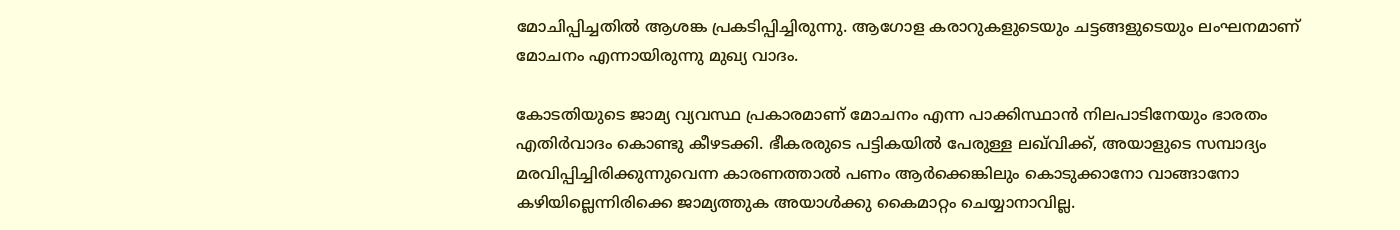മോചിപ്പിച്ചതില്‍ ആശങ്ക പ്രകടിപ്പിച്ചിരുന്നു. ആഗോള കരാറുകളുടെയും ചട്ടങ്ങളുടെയും ലംഘനമാണ് മോചനം എന്നായിരുന്നു മുഖ്യ വാദം.

കോടതിയുടെ ജാമ്യ വ്യവസ്ഥ പ്രകാരമാണ് മോചനം എന്ന പാക്കിസ്ഥാന്‍ നിലപാടിനേയും ഭാരതം എതിര്‍വാദം കൊണ്ടു കീഴടക്കി. ഭീകരരുടെ പട്ടികയില്‍ പേരുള്ള ലഖ്‌വിക്ക്, അയാളുടെ സമ്പാദ്യം മരവിപ്പിച്ചിരിക്കുന്നുവെന്ന കാരണത്താല്‍ പണം ആര്‍ക്കെങ്കിലും കൊടുക്കാനോ വാങ്ങാനോ കഴിയില്ലെന്നിരിക്കെ ജാമ്യത്തുക അയാള്‍ക്കു കൈമാറ്റം ചെയ്യാനാവില്ല.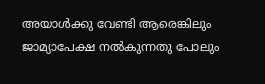അയാള്‍ക്കു വേണ്ടി ആരെങ്കിലും ജാമ്യാപേക്ഷ നല്‍കുന്നതു പോലും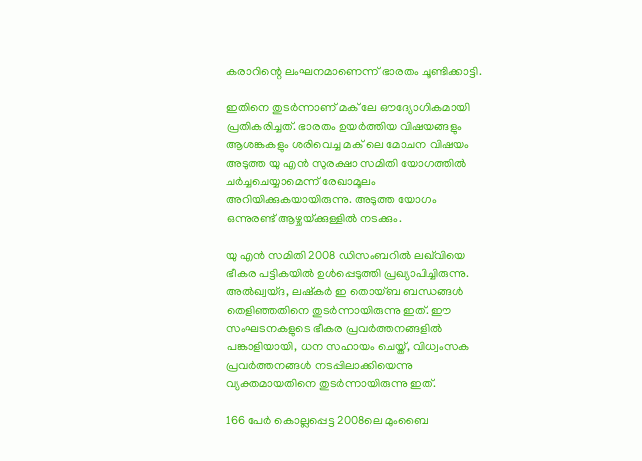കരാറിന്റെ ലംഘനമാണെന്ന് ഭാരതം ചൂണ്ടിക്കാട്ടി.

ഇതിനെ തുടര്‍ന്നാണ് മക് ലേ ഔദ്യോഗികമായി പ്രതികരിച്ചത്. ഭാരതം ഉയര്‍ത്തിയ വിഷയങ്ങളും ആശങ്കകളും ശരിവെച്ച മക് ലെ മോചന വിഷയം അടുത്ത യു എന്‍ സുരക്ഷാ സമിതി യോഗത്തില്‍ ചര്‍ച്ചചെയ്യാമെന്ന് രേഖാമൂലം അറിയിക്കുകയായിരുന്നു. അടുത്ത യോഗം ഒന്നുരണ്ട് ആഴ്ചയ്‌ക്കുള്ളില്‍ നടക്കും.

യു എന്‍ സമിതി 2008 ഡിസംബറില്‍ ലഖ്‌വിയെ ഭീകര പട്ടികയില്‍ ഉള്‍പ്പെടുത്തി പ്രഖ്യാപിച്ചിരുന്നു. അല്‍ഖ്വയ്ദ, ലഷ്‌കര്‍ ഇ തൊയ്ബ ബന്ധങ്ങള്‍ തെളിഞ്ഞതിനെ തുടര്‍ന്നായിരുന്നു ഇത്. ഈ സംഘടനകളുടെ ഭീകര പ്രവര്‍ത്തനങ്ങളില്‍ പങ്കാളിയായി, ധന സഹായം ചെയ്ത്, വിധ്വംസക പ്രവര്‍ത്തനങ്ങള്‍ നടപ്പിലാക്കിയെന്നു വ്യക്തമായതിനെ തുടര്‍ന്നായിരുന്നു ഇത്.

166 പേര്‍ കൊല്ലപ്പെട്ട 2008ലെ മുംബൈ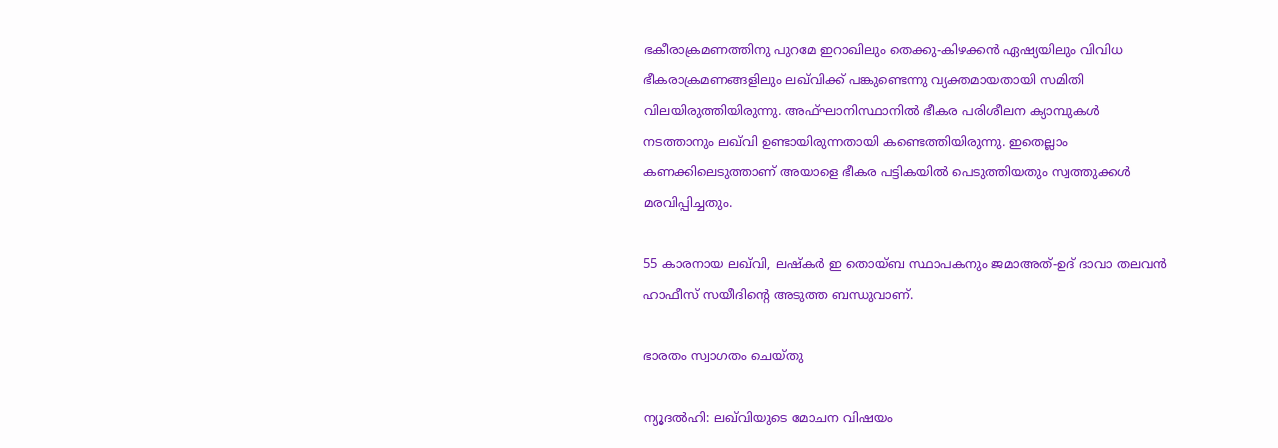ഭകീരാക്രമണത്തിനു പുറമേ ഇറാഖിലും തെക്കു-കിഴക്കന്‍ ഏഷ്യയിലും വിവിധ ഭീകരാക്രമണങ്ങളിലും ലഖ്‌വിക്ക് പങ്കുണ്ടെന്നു വ്യക്തമായതായി സമിതി വിലയിരുത്തിയിരുന്നു. അഫ്ഘാനിസ്ഥാനില്‍ ഭീകര പരിശീലന ക്യാമ്പുകള്‍ നടത്താനും ലഖ്‌വി ഉണ്ടായിരുന്നതായി കണ്ടെത്തിയിരുന്നു. ഇതെല്ലാം കണക്കിലെടുത്താണ് അയാളെ ഭീകര പട്ടികയില്‍ പെടുത്തിയതും സ്വത്തുക്കള്‍ മരവിപ്പിച്ചതും.

55 കാരനായ ലഖ്‌വി, ലഷ്‌കര്‍ ഇ തൊയ്ബ സ്ഥാപകനും ജമാഅത്-ഉദ് ദാവാ തലവന്‍ ഹാഫീസ് സയീദിന്റെ അടുത്ത ബന്ധുവാണ്.

ഭാരതം സ്വാഗതം ചെയ്തു

ന്യൂദല്‍ഹി: ലഖ്‌വിയുടെ മോചന വിഷയം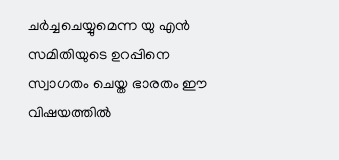ചര്‍ച്ചചെയ്യുമെന്ന യു എന്‍ സമിതിയുടെ ഉറപ്പിനെ സ്വാഗതം ചെയ്ത ഭാരതം ഈ വിഷയത്തില്‍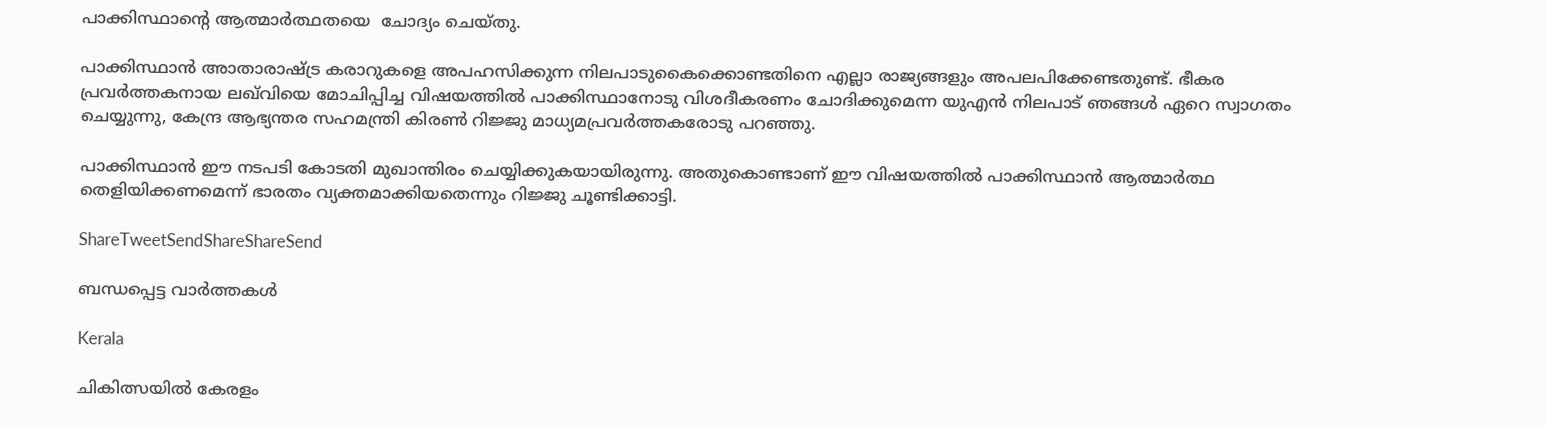പാക്കിസ്ഥാന്റെ ആത്മാര്‍ത്ഥതയെ  ചോദ്യം ചെയ്തു.

പാക്കിസ്ഥാന്‍ അാതാരാഷ്‌ട്ര കരാറുകളെ അപഹസിക്കുന്ന നിലപാടുകൈക്കൊണ്ടതിനെ എല്ലാ രാജ്യങ്ങളും അപലപിക്കേണ്ടതുണ്ട്. ഭീകര പ്രവര്‍ത്തകനായ ലഖ്‌വിയെ മോചിപ്പിച്ച വിഷയത്തില്‍ പാക്കിസ്ഥാനോടു വിശദീകരണം ചോദിക്കുമെന്ന യുഎന്‍ നിലപാട് ഞങ്ങള്‍ ഏറെ സ്വാഗതം ചെയ്യുന്നു, കേന്ദ്ര ആഭ്യന്തര സഹമന്ത്രി കിരണ്‍ റിജ്ജു മാധ്യമപ്രവര്‍ത്തകരോടു പറഞ്ഞു.

പാക്കിസ്ഥാന്‍ ഈ നടപടി കോടതി മുഖാന്തിരം ചെയ്യിക്കുകയായിരുന്നു. അതുകൊണ്ടാണ് ഈ വിഷയത്തില്‍ പാക്കിസ്ഥാന്‍ ആത്മാര്‍ത്ഥ തെളിയിക്കണമെന്ന് ഭാരതം വ്യക്തമാക്കിയതെന്നും റിജ്ജു ചൂണ്ടിക്കാട്ടി.

ShareTweetSendShareShareSend

ബന്ധപ്പെട്ട വാര്‍ത്തകള്‍

Kerala

ചികിത്സയില്‍ കേരളം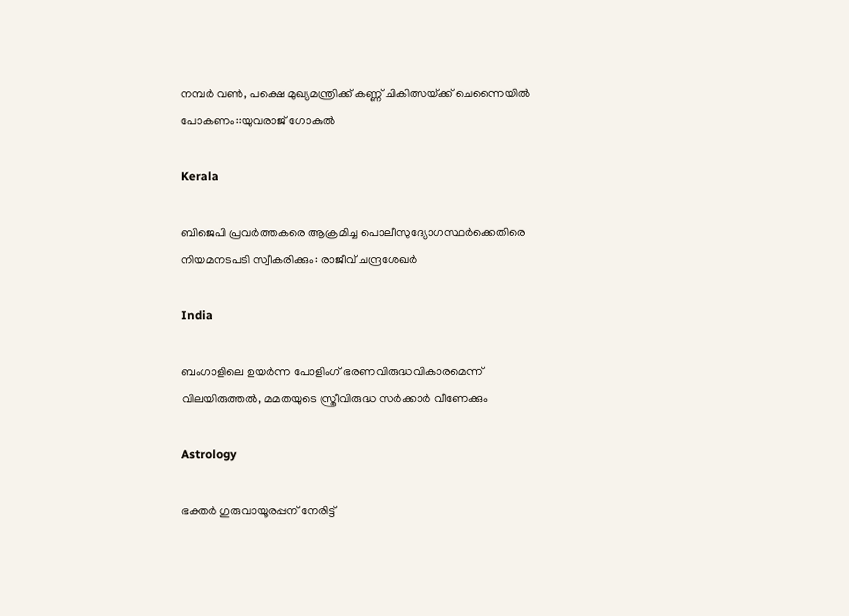നമ്പര്‍ വണ്‍, പക്ഷെ മുഖ്യമന്ത്രിക്ക് കണ്ണ് ചികിത്സയ്‌ക്ക് ചെന്നൈയില്‍ പോകണം::യുവരാജ് ഗോകുല്‍

Kerala

ബിജെപി പ്രവര്‍ത്തകരെ ആക്രമിച്ച പൊലീസുദ്യോഗസ്ഥര്‍ക്കെതിരെ നിയമനടപടി സ്വീകരിക്കും: രാജീവ് ചന്ദ്രശേഖര്‍

India

ബംഗാളിലെ ഉയര്‍ന്ന പോളിംഗ് ഭരണവിരുദ്ധവികാരമെന്ന് വിലയിരുത്തല്‍, മമതയുടെ സ്ത്രീവിരുദ്ധ സര്‍ക്കാര്‍ വീണേക്കും

Astrology

ഭക്തർ ഗുരുവായൂരപ്പന് നേരിട്ട്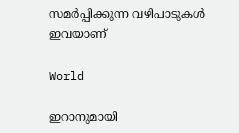സമർപ്പിക്കുന്ന വഴിപാടുകൾ ഇവയാണ്

World

ഇറാനുമായി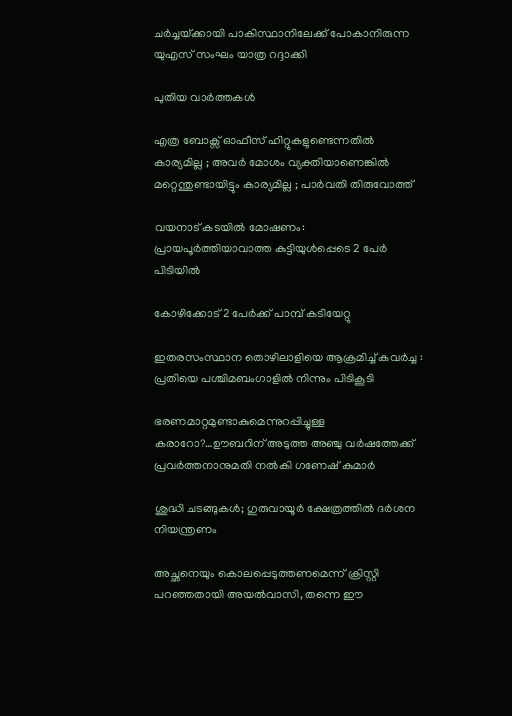ചര്‍ച്ചയ്‌ക്കായി പാകിസ്ഥാനിലേക്ക് പോകാനിരുന്ന യുഎസ് സംഘം യാത്ര റദ്ദാക്കി

പുതിയ വാര്‍ത്തകള്‍

എത്ര ബോക്സ് ഓഫീസ് ഹിറ്റുകളുണ്ടെന്നതിൽ കാര്യമില്ല ; അവർ മോശം വ്യക്തിയാണെങ്കിൽ മറ്റെന്തുണ്ടായിട്ടും കാര്യമില്ല ; പാർവതി തിരുവോത്ത്

വയനാട് കടയില്‍ മോഷണം: പ്രായപൂര്‍ത്തിയാവാത്ത കുട്ടിയുള്‍പ്പെടെ 2 പേര്‍ പിടിയില്‍

കോഴിക്കോട് 2 പേര്‍ക്ക് പാമ്പ് കടിയേറ്റു

ഇതരസംസ്ഥാന തൊഴിലാളിയെ ആക്രമിച്ച് കവര്‍ച്ച : പ്രതിയെ പശ്ചിമബംഗാളില്‍ നിന്നും പിടികൂടി

ഭരണമാറ്റമുണ്ടാകുമെന്നുറപ്പിച്ചുള്ള കരാറോ?…ഊബറിന് അടുത്ത അഞ്ചു വര്‍ഷത്തേക്ക് പ്രവര്‍ത്തനാനുമതി നല്‍കി ഗണേഷ് കുമാര്‍

ശുദ്ധി ചടങ്ങുകള്‍; ഗുരുവായൂര്‍ ക്ഷേത്രത്തില്‍ ദര്‍ശന നിയന്ത്രണം

അച്ഛനെയും കൊലപ്പെടുത്തണമെന്ന് ക്രിസ്റ്റി പറഞ്ഞതായി അയല്‍വാസി, തന്നെ ഈ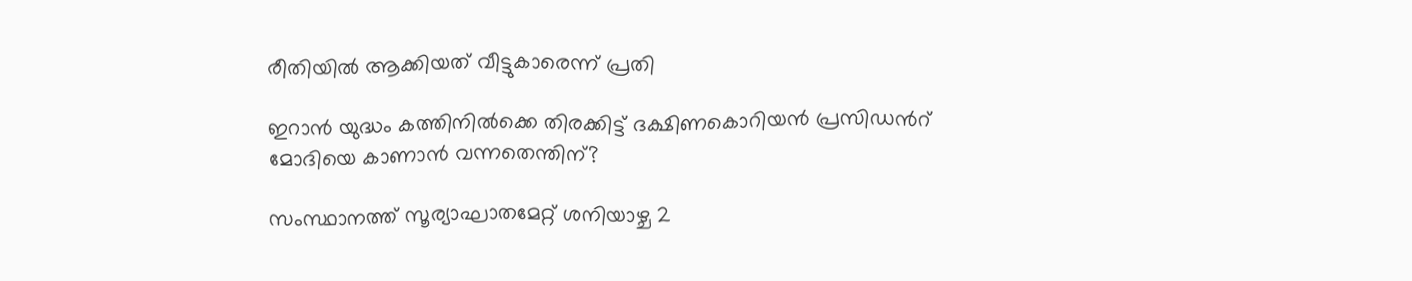രീതിയില്‍ ആക്കിയത് വീട്ടുകാരെന്ന് പ്രതി

ഇറാന്‍ യുദ്ധം കത്തിനില്‍ക്കെ തിരക്കിട്ട് ദക്ഷിണകൊറിയന്‍ പ്രസിഡന്‍റ് മോദിയെ കാണാന്‍ വന്നതെന്തിന്?

സംസ്ഥാനത്ത് സൂര്യാഘാതമേറ്റ് ശനിയാഴ്ച 2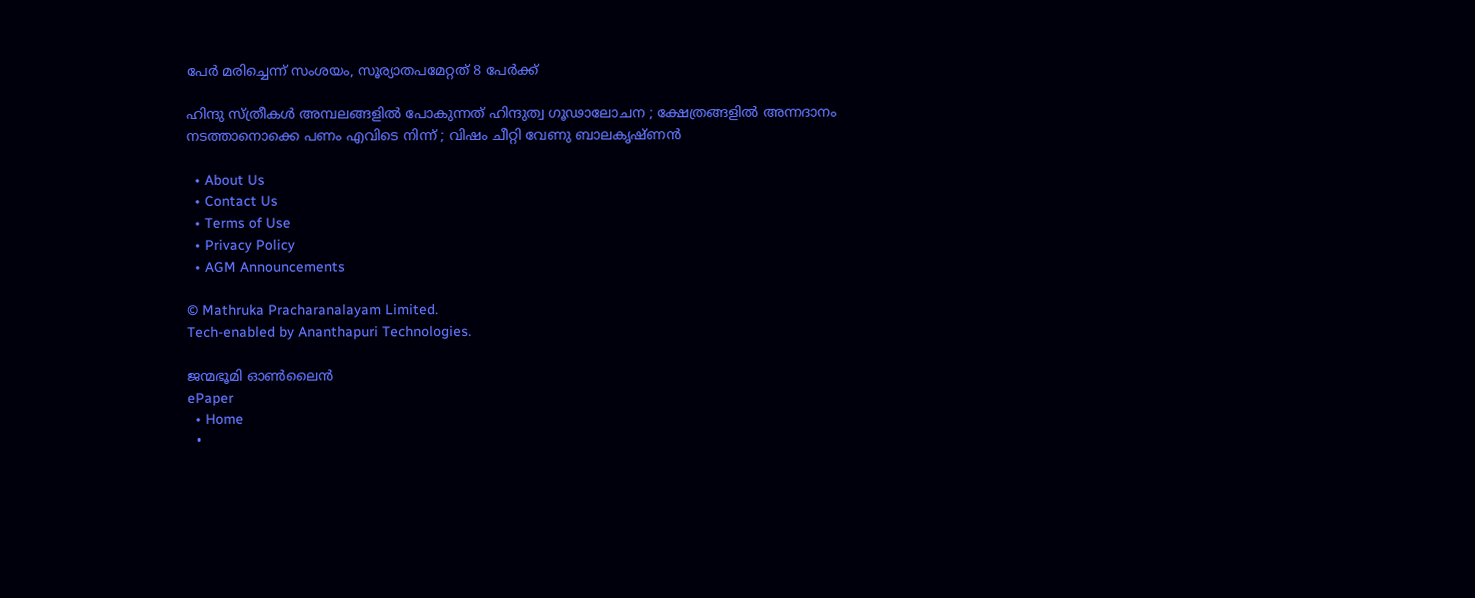പേര്‍ മരിച്ചെന്ന് സംശയം, സൂര്യാതപമേറ്റത് 8 പേര്‍ക്ക്

ഹിന്ദു സ്ത്രീകൾ അമ്പലങ്ങളിൽ പോകുന്നത് ഹിന്ദുത്വ ഗൂഢാലോചന ; ക്ഷേത്രങ്ങളിൽ അന്നദാനം നടത്താനൊക്കെ പണം എവിടെ നിന്ന് ; വിഷം ചീറ്റി വേണു ബാലകൃഷ്ണൻ

  • About Us
  • Contact Us
  • Terms of Use
  • Privacy Policy
  • AGM Announcements

© Mathruka Pracharanalayam Limited.
Tech-enabled by Ananthapuri Technologies.

ജന്മഭൂമി ഓണ്‍ലൈന്‍
ePaper
  • Home
  •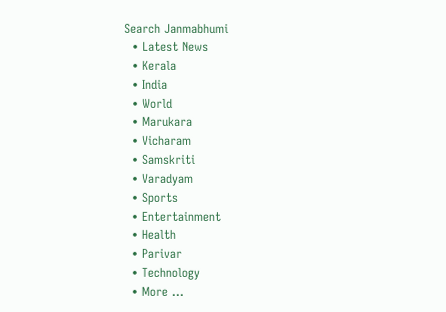Search Janmabhumi
  • Latest News
  • Kerala
  • India
  • World
  • Marukara
  • Vicharam
  • Samskriti
  • Varadyam
  • Sports
  • Entertainment
  • Health
  • Parivar
  • Technology
  • More …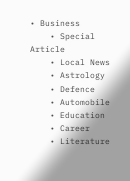• Business
    • Special Article
    • Local News
    • Astrology
    • Defence
    • Automobile
    • Education
    • Career
    • Literature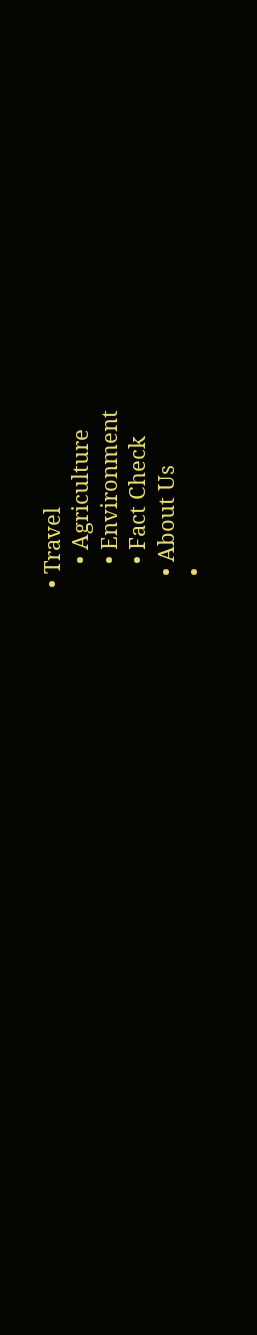• Travel
    • Agriculture
    • Environment
    • Fact Check
  • About Us
  •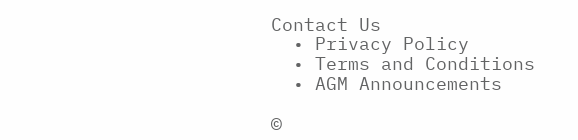Contact Us
  • Privacy Policy
  • Terms and Conditions
  • AGM Announcements

©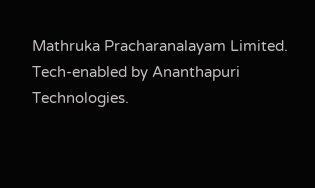Mathruka Pracharanalayam Limited.
Tech-enabled by Ananthapuri Technologies.